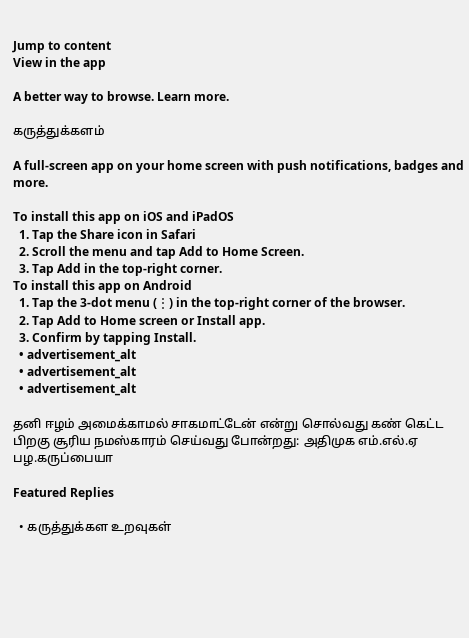Jump to content
View in the app

A better way to browse. Learn more.

கருத்துக்களம்

A full-screen app on your home screen with push notifications, badges and more.

To install this app on iOS and iPadOS
  1. Tap the Share icon in Safari
  2. Scroll the menu and tap Add to Home Screen.
  3. Tap Add in the top-right corner.
To install this app on Android
  1. Tap the 3-dot menu (⋮) in the top-right corner of the browser.
  2. Tap Add to Home screen or Install app.
  3. Confirm by tapping Install.
  • advertisement_alt
  • advertisement_alt
  • advertisement_alt

தனி ஈழம் அமைக்காமல் சாகமாட்டேன் என்று சொல்வது கண் கெட்ட பிறகு சூரிய நமஸ்காரம் செய்வது போன்றது: அதிமுக எம்.எல்.ஏ பழ.கருப்பையா

Featured Replies

  • கருத்துக்கள உறவுகள்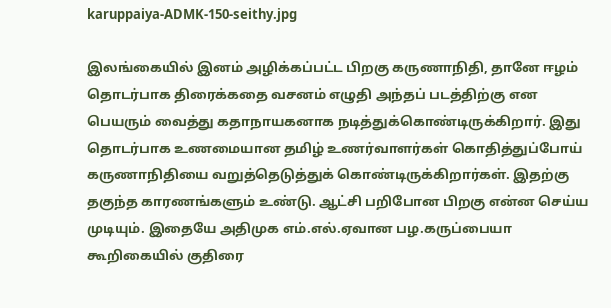karuppaiya-ADMK-150-seithy.jpg

இலங்கையில் இனம் அழிக்கப்பட்ட பிறகு கருணாநிதி, தானே ஈழம் தொடர்பாக திரைக்கதை வசனம் எழுதி அந்தப் படத்திற்கு என பெயரும் வைத்து கதாநாயகனாக நடித்துக்கொண்டிருக்கிறார். இது தொடர்பாக உணமையான தமிழ் உணர்வாளர்கள் கொதித்துப்போய் கருணாநிதியை வறுத்தெடுத்துக் கொண்டிருக்கிறார்கள். இதற்கு தகுந்த காரணங்களும் உண்டு. ஆட்சி பறிபோன பிறகு என்ன செய்ய முடியும். இதையே அதிமுக எம்.எல்.ஏவான பழ.கருப்பையா கூறிகையில் குதிரை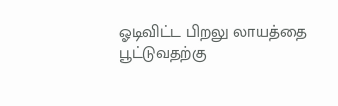ஓடிவிட்ட பிறலு லாயத்தை பூட்டுவதற்கு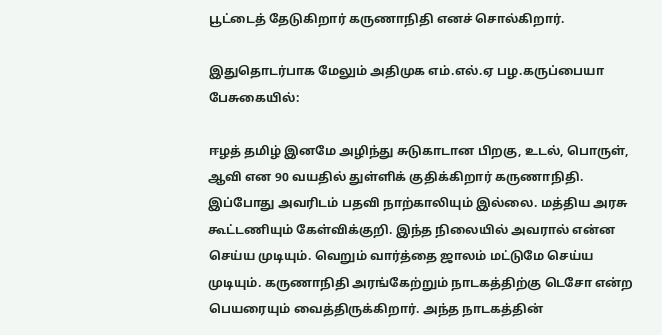பூட்டைத் தேடுகிறார் கருணாநிதி எனச் சொல்கிறார்.

இதுதொடர்பாக மேலும் அதிமுக எம்.எல்.ஏ பழ.கருப்பையா பேசுகையில்:

ஈழத் தமிழ் இனமே அழிந்து சுடுகாடான பிறகு, உடல், பொருள், ஆவி என 90 வயதில் துள்ளிக் குதிக்கிறார் கருணாநிதி. இப்போது அவரிடம் பதவி நாற்காலியும் இல்லை. மத்திய அரசு கூட்டணியும் கேள்விக்குறி. இந்த நிலையில் அவரால் என்ன செய்ய முடியும். வெறும் வார்த்தை ஜாலம் மட்டுமே செய்ய முடியும். கருணாநிதி அரங்கேற்றும் நாடகத்திற்கு டெசோ என்ற பெயரையும் வைத்திருக்கிறார். அந்த நாடகத்தின்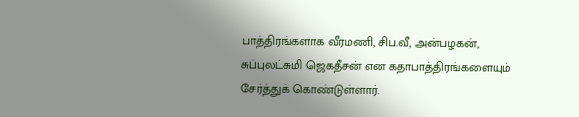பாத்திரங்களாக வீரமணி, சிப.வீ, அன்பழகன், சுப்புலட்சுமி ஜெகதீசன் என கதாபாத்திரங்களையும் சேர்த்துக் கொண்டுள்ளார்.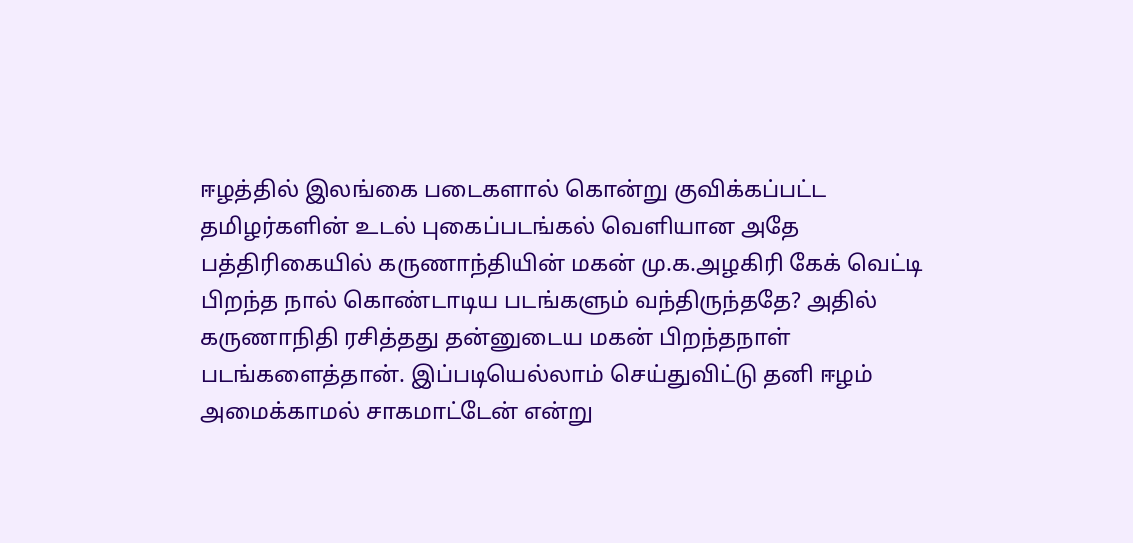ஈழத்தில் இலங்கை படைகளால் கொன்று குவிக்கப்பட்ட தமிழர்களின் உடல் புகைப்படங்கல் வெளியான அதே பத்திரிகையில் கருணாந்தியின் மகன் மு.க.அழகிரி கேக் வெட்டி பிறந்த நால் கொண்டாடிய படங்களும் வந்திருந்ததே? அதில் கருணாநிதி ரசித்தது தன்னுடைய மகன் பிறந்தநாள் படங்களைத்தான். இப்படியெல்லாம் செய்துவிட்டு தனி ஈழம் அமைக்காமல் சாகமாட்டேன் என்று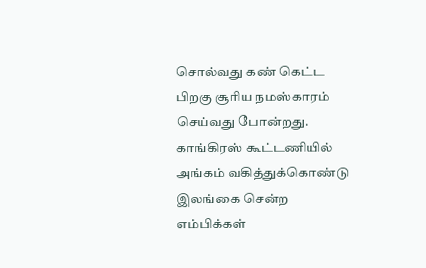சொல்வது கண் கெட்ட பிறகு சூரிய நமஸ்காரம் செய்வது போன்றது. காங்கிரஸ் கூட்டணியில் அங்கம் வகித்துக்கொண்டு இலங்கை சென்ற எம்பிக்கள்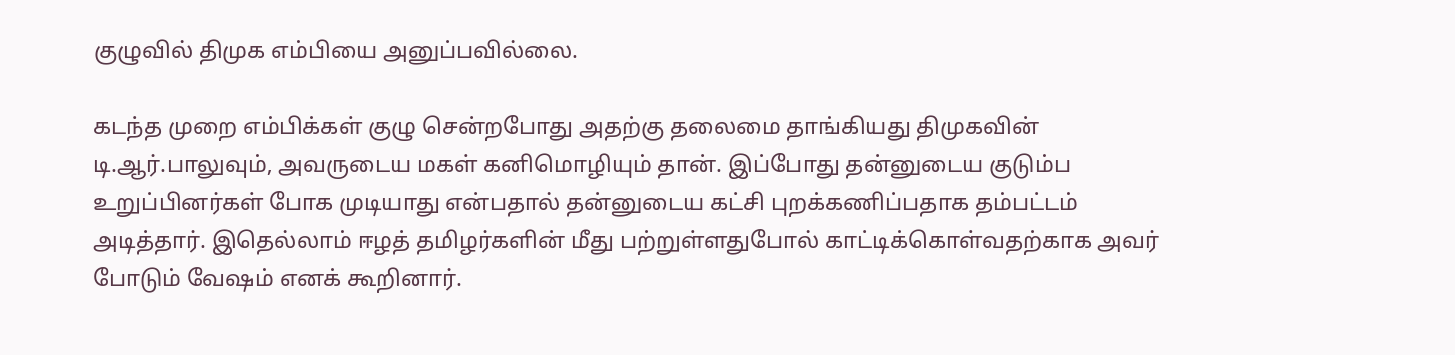குழுவில் திமுக எம்பியை அனுப்பவில்லை.

கடந்த முறை எம்பிக்கள் குழு சென்றபோது அதற்கு தலைமை தாங்கியது திமுகவின் டி.ஆர்.பாலுவும், அவருடைய மகள் கனிமொழியும் தான். இப்போது தன்னுடைய குடும்ப உறுப்பினர்கள் போக முடியாது என்பதால் தன்னுடைய கட்சி புறக்கணிப்பதாக தம்பட்டம் அடித்தார். இதெல்லாம் ஈழத் தமிழர்களின் மீது பற்றுள்ளதுபோல் காட்டிக்கொள்வதற்காக அவர் போடும் வேஷம் எனக் கூறினார்.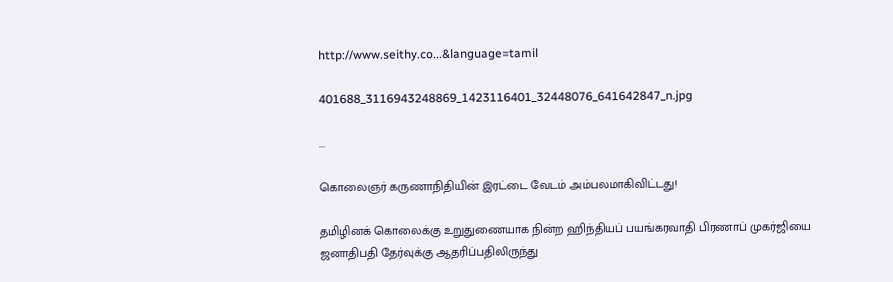http://www.seithy.co...&language=tamil

401688_3116943248869_1423116401_32448076_641642847_n.jpg

...

கொலைஞர் கருணாநிதியின் இரட்டை வேடம் அம்பலமாகிவிட்டது!

தமிழினக் கொலைக்கு உறுதுணையாக நின்ற ஹிந்தியப் பயங்கரவாதி பிரணாப் முகர்ஜியை ஜனாதிபதி தேர்வுக்கு ஆதரிப்பதிலிருந்து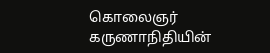கொலைஞர் கருணாநிதியின்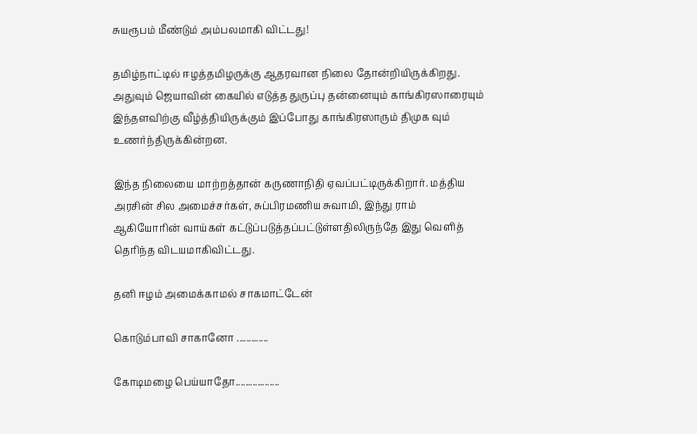சுயரூபம் மீண்டும் அம்பலமாகி விட்டது!

தமிழ்நாட்டில் ஈழத்தமிழருக்கு ஆதரவான நிலை தோன்றியிருக்கிறது. அதுவும் ஜெயாவின் கையில் எடுத்த துருப்பு தன்னையும் காங்கிரஸாரையும் இந்தளவிற்கு வீழ்த்தியிருக்கும் இப்போது காங்கிரஸாரும் திமுக வும் உணர்ந்திருக்கின்றன.

இந்த நிலையை மாற்றத்தான் கருணாநிதி ஏவப்பட்டிருக்கிறார். மத்திய அரசின் சில அமைச்சர்கள், சுப்பிரமணிய சுவாமி, இந்து ராம் ஆகியோரின் வாய்கள் கட்டுப்படுத்தப்பட்டுள்ளதிலிருந்தே இது வெளித் தெரிந்த விடயமாகிவிட்டது.

தனி ஈழம் அமைக்காமல் சாகமாட்டேன்

கொடும்பாவி சாகானோ .............

கோடிமழை பெய்யாதோ..................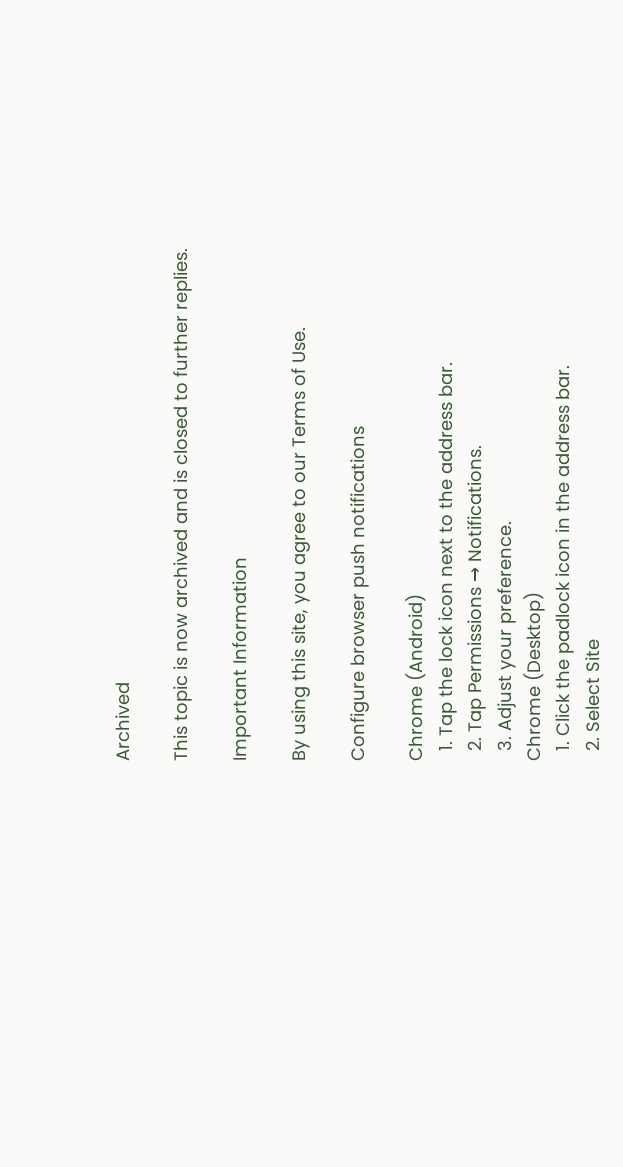Archived

This topic is now archived and is closed to further replies.

Important Information

By using this site, you agree to our Terms of Use.

Configure browser push notifications

Chrome (Android)
  1. Tap the lock icon next to the address bar.
  2. Tap Permissions → Notifications.
  3. Adjust your preference.
Chrome (Desktop)
  1. Click the padlock icon in the address bar.
  2. Select Site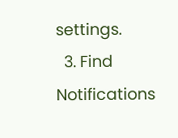settings.
  3. Find Notifications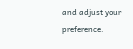and adjust your preference.